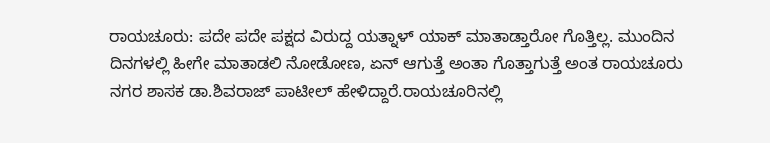ರಾಯಚೂರು: ಪದೇ ಪದೇ ಪಕ್ಷದ ವಿರುದ್ದ ಯತ್ನಾಳ್ ಯಾಕ್ ಮಾತಾಡ್ತಾರೋ ಗೊತ್ತಿಲ್ಲ. ಮುಂದಿನ ದಿನಗಳಲ್ಲಿ ಹೀಗೇ ಮಾತಾಡಲಿ ನೋಡೋಣ, ಏನ್ ಆಗುತ್ತೆ ಅಂತಾ ಗೊತ್ತಾಗುತ್ತೆ ಅಂತ ರಾಯಚೂರು ನಗರ ಶಾಸಕ ಡಾ.ಶಿವರಾಜ್ ಪಾಟೀಲ್ ಹೇಳಿದ್ದಾರೆ.ರಾಯಚೂರಿನಲ್ಲಿ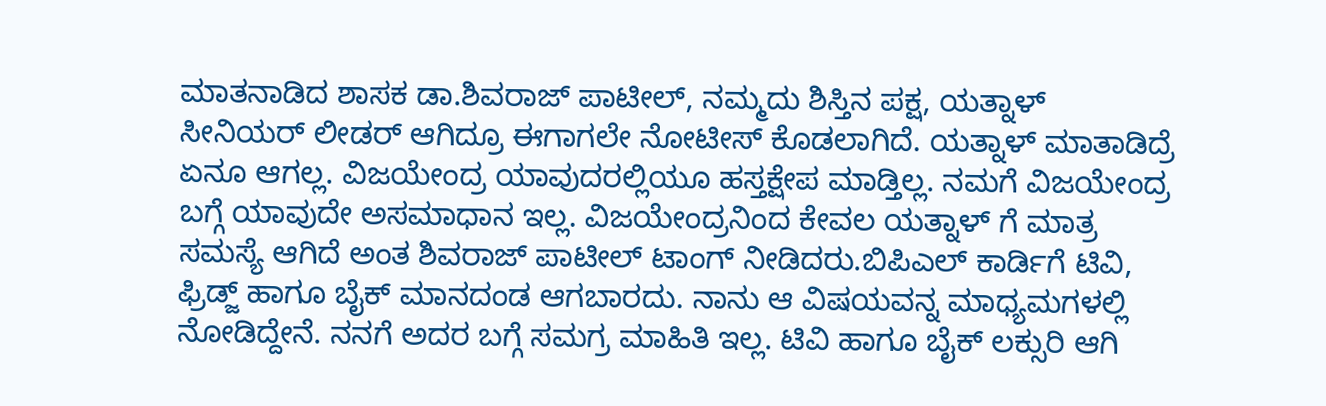ಮಾತನಾಡಿದ ಶಾಸಕ ಡಾ.ಶಿವರಾಜ್ ಪಾಟೀಲ್, ನಮ್ಮದು ಶಿಸ್ತಿನ ಪಕ್ಷ, ಯತ್ನಾಳ್ ಸೀನಿಯರ್ ಲೀಡರ್ ಆಗಿದ್ರೂ ಈಗಾಗಲೇ ನೋಟೀಸ್ ಕೊಡಲಾಗಿದೆ. ಯತ್ನಾಳ್ ಮಾತಾಡಿದ್ರೆ ಏನೂ ಆಗಲ್ಲ. ವಿಜಯೇಂದ್ರ ಯಾವುದರಲ್ಲಿಯೂ ಹಸ್ತಕ್ಷೇಪ ಮಾಡ್ತಿಲ್ಲ. ನಮಗೆ ವಿಜಯೇಂದ್ರ ಬಗ್ಗೆ ಯಾವುದೇ ಅಸಮಾಧಾನ ಇಲ್ಲ. ವಿಜಯೇಂದ್ರನಿಂದ ಕೇವಲ ಯತ್ನಾಳ್ ಗೆ ಮಾತ್ರ ಸಮಸ್ಯೆ ಆಗಿದೆ ಅಂತ ಶಿವರಾಜ್ ಪಾಟೀಲ್ ಟಾಂಗ್ ನೀಡಿದರು.ಬಿಪಿಎಲ್ ಕಾರ್ಡಿಗೆ ಟಿವಿ, ಫ್ರಿಡ್ಜ್ ಹಾಗೂ ಬೈಕ್ ಮಾನದಂಡ ಆಗಬಾರದು. ನಾನು ಆ ವಿಷಯವನ್ನ ಮಾಧ್ಯಮಗಳಲ್ಲಿ ನೋಡಿದ್ದೇನೆ. ನನಗೆ ಅದರ ಬಗ್ಗೆ ಸಮಗ್ರ ಮಾಹಿತಿ ಇಲ್ಲ. ಟಿವಿ ಹಾಗೂ ಬೈಕ್ ಲಕ್ಸುರಿ ಆಗಿ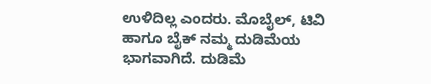ಉಳಿದಿಲ್ಲ ಎಂದರು. ಮೊಬೈಲ್, ಟಿವಿ ಹಾಗೂ ಬೈಕ್ ನಮ್ಮ ದುಡಿಮೆಯ ಭಾಗವಾಗಿದೆ. ದುಡಿಮೆ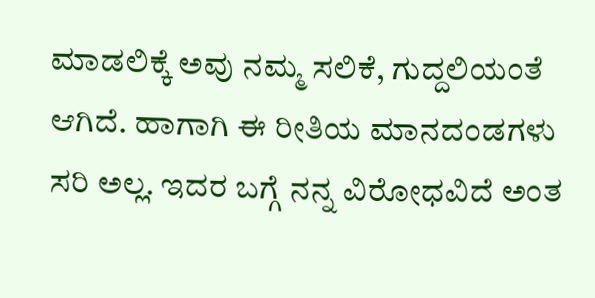ಮಾಡಲಿಕ್ಕೆ ಅವು ನಮ್ಮ ಸಲಿಕೆ, ಗುದ್ದಲಿಯಂತೆ ಆಗಿದೆ. ಹಾಗಾಗಿ ಈ ರೀತಿಯ ಮಾನದಂಡಗಳು ಸರಿ ಅಲ್ಲ. ಇದರ ಬಗ್ಗೆ ನನ್ನ ವಿರೋಧವಿದೆ ಅಂತ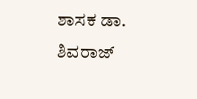ಶಾಸಕ ಡಾ. ಶಿವರಾಜ್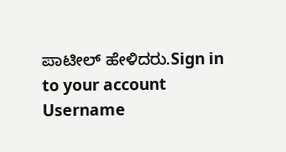ಪಾಟೀಲ್ ಹೇಳಿದರು.Sign in to your account
Username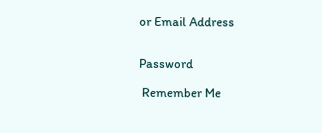or Email Address


Password

 Remember Me